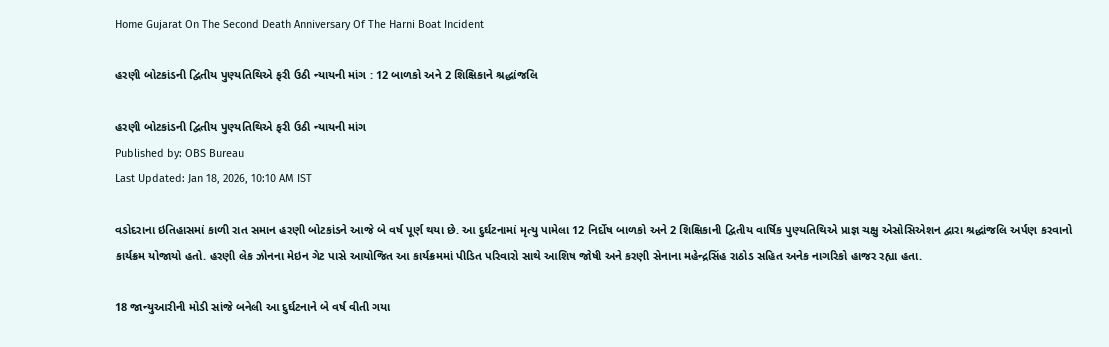Home Gujarat On The Second Death Anniversary Of The Harni Boat Incident

હરણી બોટકાંડની દ્વિતીય પુણ્યતિથિએ ફરી ઉઠી ન્યાયની માંગ : 12 બાળકો અને 2 શિક્ષિકાને શ્રદ્ધાંજલિ

હરણી બોટકાંડની દ્વિતીય પુણ્યતિથિએ ફરી ઉઠી ન્યાયની માંગ
Published by: OBS Bureau
Last Updated: Jan 18, 2026, 10:10 AM IST

વડોદરાના ઇતિહાસમાં કાળી રાત સમાન હરણી બોટકાંડને આજે બે વર્ષ પૂર્ણ થયા છે. આ દુર્ઘટનામાં મૃત્યુ પામેલા 12 નિર્દોષ બાળકો અને 2 શિક્ષિકાની દ્વિતીય વાર્ષિક પુણ્યતિથિએ પ્રાજ્ઞ ચક્ષુ એસોસિએશન દ્વારા શ્રદ્ધાંજલિ અર્પણ કરવાનો કાર્યક્રમ યોજાયો હતો. હરણી લેક ઝોનના મેઇન ગેટ પાસે આયોજિત આ કાર્યક્રમમાં પીડિત પરિવારો સાથે આશિષ જોષી અને કરણી સેનાના મહેન્દ્રસિંહ રાઠોડ સહિત અનેક નાગરિકો હાજર રહ્યા હતા.

18 જાન્યુઆરીની મોડી સાંજે બનેલી આ દુર્ઘટનાને બે વર્ષ વીતી ગયા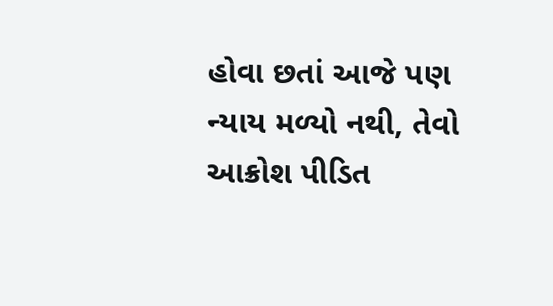હોવા છતાં આજે પણ ન્યાય મળ્યો નથી, તેવો આક્રોશ પીડિત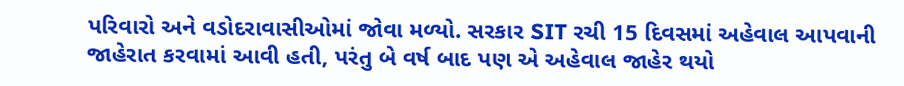પરિવારો અને વડોદરાવાસીઓમાં જોવા મળ્યો. સરકાર SIT રચી 15 દિવસમાં અહેવાલ આપવાની જાહેરાત કરવામાં આવી હતી, પરંતુ બે વર્ષ બાદ પણ એ અહેવાલ જાહેર થયો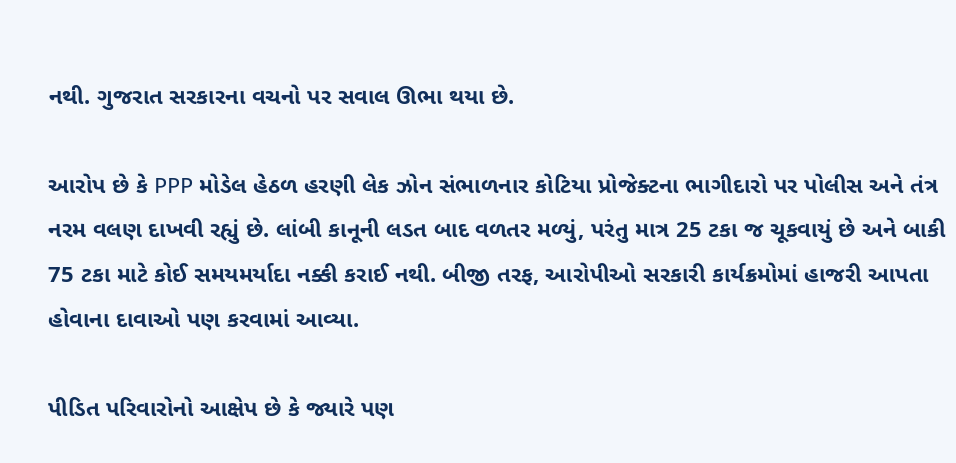નથી. ગુજરાત સરકારના વચનો પર સવાલ ઊભા થયા છે.

આરોપ છે કે PPP મોડેલ હેઠળ હરણી લેક ઝોન સંભાળનાર કોટિયા પ્રોજેક્ટના ભાગીદારો પર પોલીસ અને તંત્ર નરમ વલણ દાખવી રહ્યું છે. લાંબી કાનૂની લડત બાદ વળતર મળ્યું, પરંતુ માત્ર 25 ટકા જ ચૂકવાયું છે અને બાકી 75 ટકા માટે કોઈ સમયમર્યાદા નક્કી કરાઈ નથી. બીજી તરફ, આરોપીઓ સરકારી કાર્યક્રમોમાં હાજરી આપતા હોવાના દાવાઓ પણ કરવામાં આવ્યા.

પીડિત પરિવારોનો આક્ષેપ છે કે જ્યારે પણ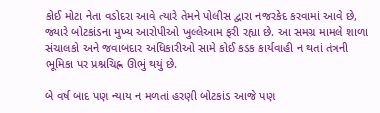કોઈ મોટા નેતા વડોદરા આવે ત્યારે તેમને પોલીસ દ્વારા નજરકેદ કરવામાં આવે છે, જ્યારે બોટકાંડના મુખ્ય આરોપીઓ ખુલ્લેઆમ ફરી રહ્યા છે. આ સમગ્ર મામલે શાળા સંચાલકો અને જવાબદાર અધિકારીઓ સામે કોઈ કડક કાર્યવાહી ન થતાં તંત્રની ભૂમિકા પર પ્રશ્નચિહ્ન ઊભું થયું છે.

બે વર્ષ બાદ પણ ન્યાય ન મળતાં હરણી બોટકાંડ આજે પણ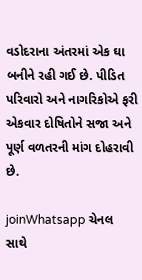વડોદરાના અંતરમાં એક ઘા બનીને રહી ગઈ છે. પીડિત પરિવારો અને નાગરિકોએ ફરી એકવાર દોષિતોને સજા અને પૂર્ણ વળતરની માંગ દોહરાવી છે.

joinWhatsapp ચેનલ સાથે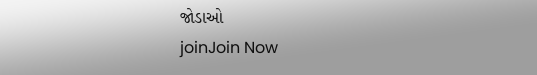જોડાઓ
joinJoin Now